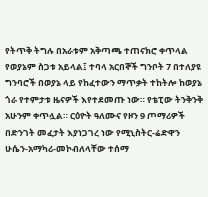የትጥቅ ትግሉ በአራቱም አቅጣጫ ተጠናክሮ ቀጥላል የወያኔም ስጋቱ አይላል፤ ተባላ አርበኞች ግንቦት 7 በተለያዩ ግንባሮች በወያኔ ላይ የከፈተውን ማጥቃት ተከትሎ ከወያኔ ጎራ የተምታቱ ዜናዎች እየተደመጡ ነው። የቴፒው ትንቅንቅ አሁንም ቀጥሏል። ርዕዮት ዓለሙና የዞን 9 ጦማሪዎች በድንገት መፈታት እያነጋገረ ነው የሚኒስትር-ሬድዋን ሁሴን-አማካሪ-መኮብለላቸው ተሰማ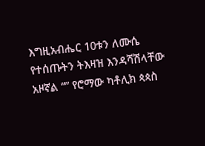እግዚአብሔር 10ቱን ለሙሴ የተሰጡትን ትእዛዝ እንዳሻሽላቸው አዞኛል “” የሮማው ካቶሊክ ጳጳስ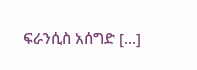ፍራንሲስ አሰግድ […]